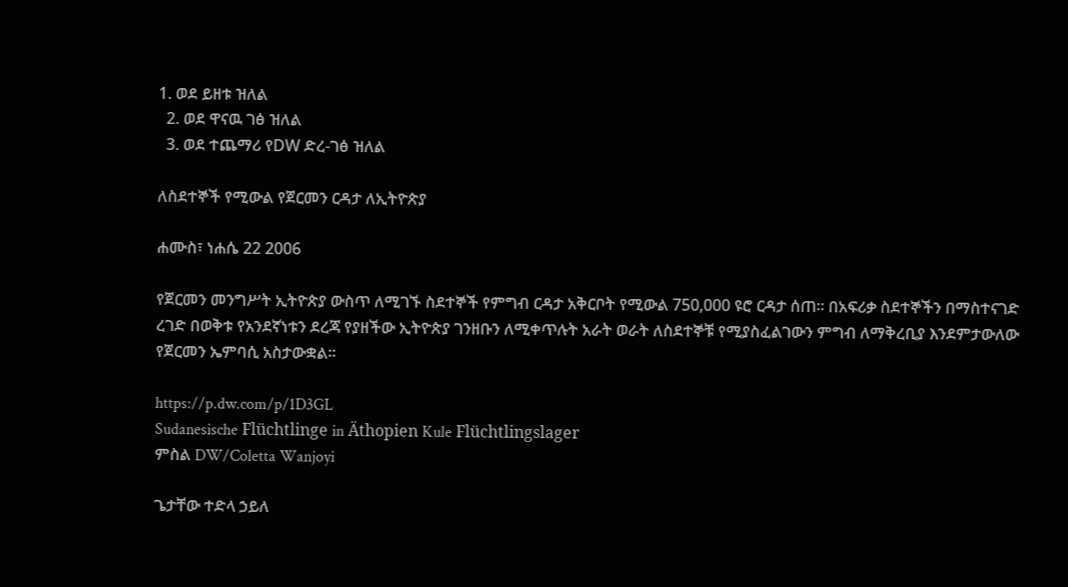1. ወደ ይዘቱ ዝለል
  2. ወደ ዋናዉ ገፅ ዝለል
  3. ወደ ተጨማሪ የDW ድረ-ገፅ ዝለል

ለስደተኞች የሚውል የጀርመን ርዳታ ለኢትዮጵያ

ሐሙስ፣ ነሐሴ 22 2006

የጀርመን መንግሥት ኢትዮጵያ ውስጥ ለሚገኙ ስደተኞች የምግብ ርዳታ አቅርቦት የሚውል 750,000 ዩሮ ርዳታ ሰጠ። በአፍሪቃ ስደተኞችን በማስተናገድ ረገድ በወቅቱ የአንደኛነቱን ደረጃ የያዘችው ኢትዮጵያ ገንዘቡን ለሚቀጥሉት አራት ወራት ለስደተኞቹ የሚያስፈልገውን ምግብ ለማቅረቢያ እንደምታውለው የጀርመን ኤምባሲ አስታውቋል።

https://p.dw.com/p/1D3GL
Sudanesische Flüchtlinge in Äthopien Kule Flüchtlingslager
ምስል DW/Coletta Wanjoyi

ጌታቸው ተድላ ኃይለ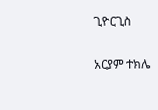ጊዮርጊስ

አርያም ተክሌ